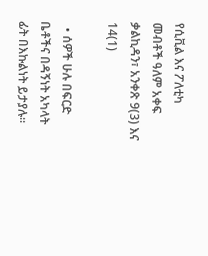የሲቪል እና ፖለቲካ መብቶች ዓለም አቀፍ ቃልኪዳን፣ አንቀጽ 9(3) እና 14(1)

  • ሰዎች ሁሉ በፍርድ ቤቶችና በዳኝነት አካላት ፊት በእኩልነት ይታያሉ።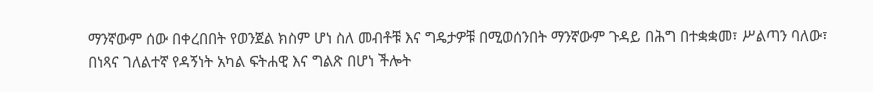ማንኛውም ሰው በቀረበበት የወንጀል ክስም ሆነ ስለ መብቶቹ እና ግዴታዎቹ በሚወሰንበት ማንኛውም ጉዳይ በሕግ በተቋቋመ፣ ሥልጣን ባለው፣ በነጻና ገለልተኛ የዳኝነት አካል ፍትሐዊ እና ግልጽ በሆነ ችሎት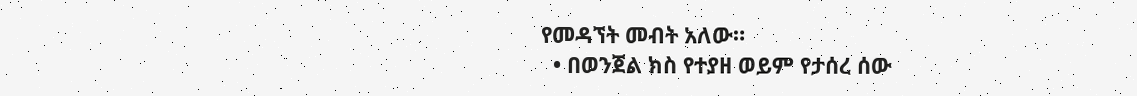የመዳኘት መብት አለው።
  • በወንጀል ክስ የተያዘ ወይም የታሰረ ሰው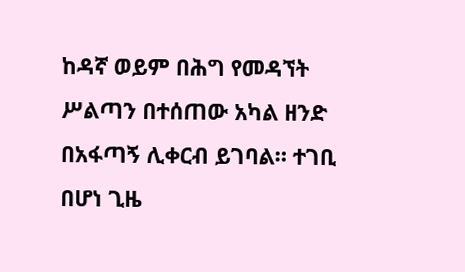ከዳኛ ወይም በሕግ የመዳኘት ሥልጣን በተሰጠው አካል ዘንድ በአፋጣኝ ሊቀርብ ይገባል። ተገቢ በሆነ ጊዜ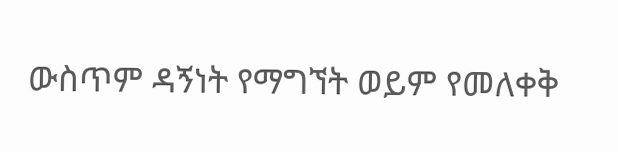ውስጥም ዳኝነት የማግኘት ወይም የመለቀቅ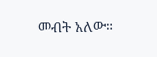መብት አለው።